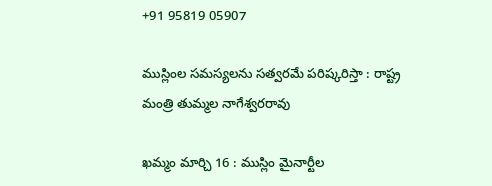+91 95819 05907

ముస్లింల సమస్యలను సత్వరమే పరిష్కరిస్తా : రాష్ట్ర మంత్రి తుమ్మల నాగేశ్వరరావు

ఖమ్మం మార్చి 16 : ముస్లిం మైనార్టీల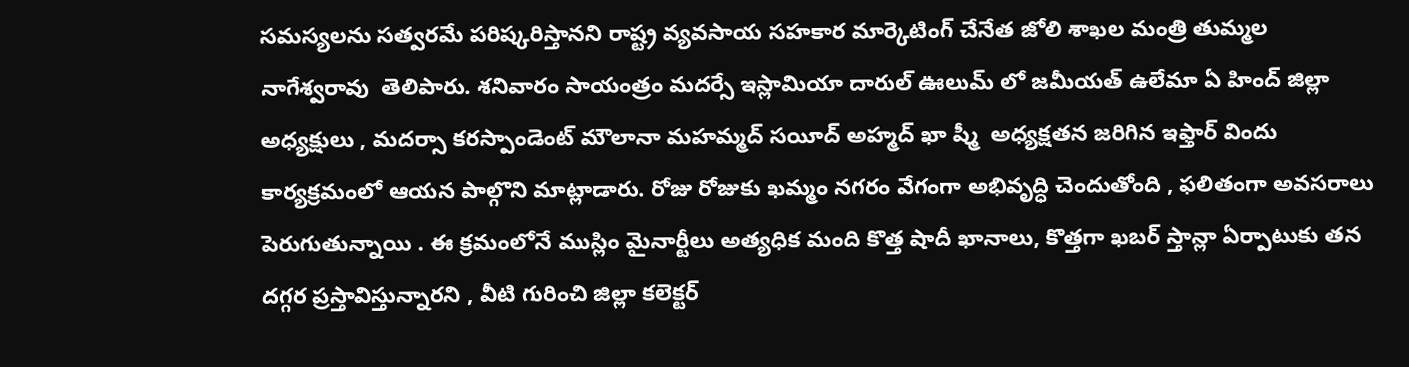సమస్యలను సత్వరమే పరిష్కరిస్తానని రాష్ట్ర వ్యవసాయ సహకార మార్కెటింగ్ చేనేత జోలి శాఖల మంత్రి తుమ్మల నాగేశ్వరావు  తెలిపారు. శనివారం సాయంత్రం మదర్సే ఇస్లామియా దారుల్ ఊలుమ్ లో జమీయత్ ఉలేమా ఏ హింద్ జిల్లా అధ్యక్షులు , మదర్సా కరస్పాండెంట్ మౌలానా మహమ్మద్ సయీద్ అహ్మద్ ఖా ష్మీ  అధ్యక్షతన జరిగిన ఇఫ్తార్ విందు కార్యక్రమంలో ఆయన పాల్గొని మాట్లాడారు. రోజు రోజుకు ఖమ్మం నగరం వేగంగా అభివృద్ధి చెందుతోంది , ఫలితంగా అవసరాలు పెరుగుతున్నాయి . ఈ క్రమంలోనే ముస్లిం మైనార్టీలు అత్యధిక మంది కొత్త షాదీ ఖానాలు, కొత్తగా ఖబర్ స్తాన్లా ఏర్పాటుకు తన దగ్గర ప్రస్తావిస్తున్నారని , వీటి గురించి జిల్లా కలెక్టర్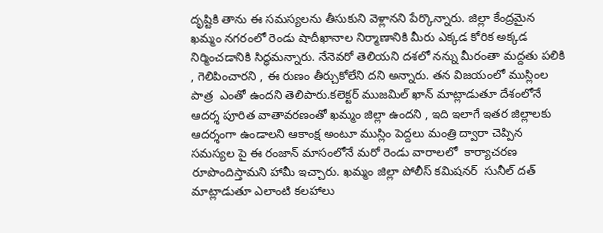దృష్టికి తాను ఈ సమస్యలను తీసుకుని వెళ్లానని పేర్కొన్నారు. జిల్లా కేంద్రమైన ఖమ్మం నగరంలో రెండు షాదీఖానాల నిర్మాణానికి మీరు ఎక్కడ కోరిక అక్కడ నిర్మించడానికి సిద్ధమన్నారు. నేనెవరో తెలియని దశలో నన్ను మీరంతా మద్దతు పలికి , గెలిపించారని , ఈ రుణం తీర్చుకోలేని దని అన్నారు. తన విజయంలో ముస్లింల పాత్ర  ఎంతో ఉందని తెలిపారు.కలెక్టర్ ముజమిల్ ఖాన్ మాట్లాడుతూ దేశంలోనే ఆదర్శ పూరిత వాతావరణంతో ఖమ్మం జిల్లా ఉందని , ఇది ఇలాగే ఇతర జిల్లాలకు ఆదర్శంగా ఉండాలని ఆకాంక్ష అంటూ ముస్లిం పెద్దలు మంత్రి ద్వారా చెప్పిన సమస్యల పై ఈ రంజాన్ మాసంలోనే మరో రెండు వారాలలో  కార్యాచరణ రూపొందిస్తామని హామీ ఇచ్చారు. ఖమ్మం జిల్లా పోలీస్ కమిషనర్  సునీల్ దత్ మాట్లాడుతూ ఎలాంటి కలహాలు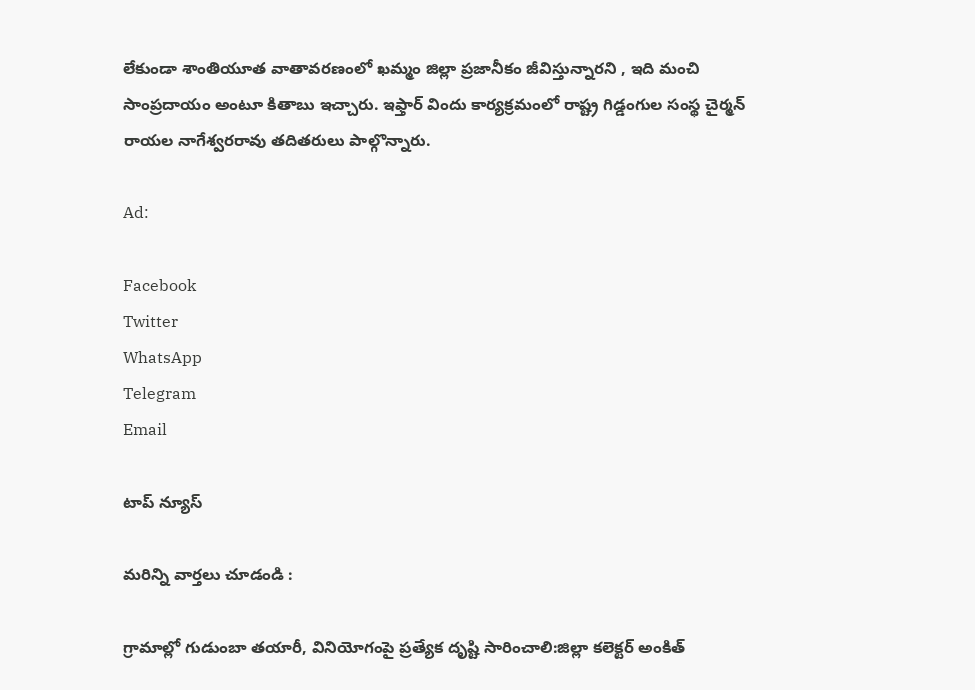లేకుండా శాంతియూత వాతావరణంలో ఖమ్మం జిల్లా ప్రజానీకం జీవిస్తున్నారని , ఇది మంచి సాంప్రదాయం అంటూ కితాబు ఇచ్చారు. ఇఫ్తార్ విందు కార్యక్రమంలో రాష్ట్ర గిడ్డంగుల సంస్థ చైర్మన్ రాయల నాగేశ్వరరావు తదితరులు పాల్గొన్నారు.

Ad:

Facebook
Twitter
WhatsApp
Telegram
Email

టాప్ న్యూస్

మరిన్ని వార్తలు చూడండి :

గ్రామాల్లో గుడుంబా తయారీ, వినియోగంపై ప్రత్యేక దృష్టి సారించాలి:జిల్లా కలెక్టర్ అంకిత్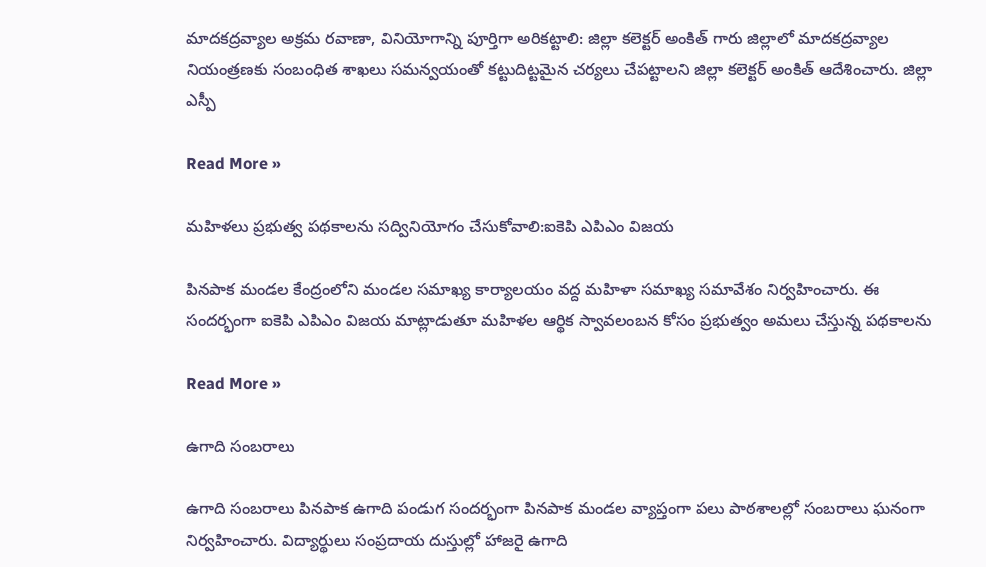మాదకద్రవ్యాల అక్రమ రవాణా, వినియోగాన్ని పూర్తిగా అరికట్టాలి: జిల్లా కలెక్టర్ అంకిత్ గారు జిల్లాలో మాదకద్రవ్యాల నియంత్రణకు సంబంధిత శాఖలు సమన్వయంతో కట్టుదిట్టమైన చర్యలు చేపట్టాలని జిల్లా కలెక్టర్ అంకిత్ ఆదేశించారు. జిల్లా ఎస్పీ

Read More »

మహిళలు ప్రభుత్వ పథకాలను సద్వినియోగం చేసుకోవాలి:ఐకెపి ఎపిఎం విజయ

పినపాక మండల కేంద్రంలోని మండల సమాఖ్య కార్యాలయం వద్ద మహిళా సమాఖ్య సమావేశం నిర్వహించారు. ఈ సందర్భంగా ఐకెపి ఎపిఎం విజయ మాట్లాడుతూ మహిళల ఆర్థిక స్వావలంబన కోసం ప్రభుత్వం అమలు చేస్తున్న పథకాలను

Read More »

ఉగాది సంబరాలు

ఉగాది సంబరాలు పినపాక ఉగాది పండుగ సందర్భంగా పినపాక మండల వ్యాప్తంగా పలు పాఠశాలల్లో సంబరాలు ఘనంగా నిర్వహించారు. విద్యార్థులు సంప్రదాయ దుస్తుల్లో హాజరై ఉగాది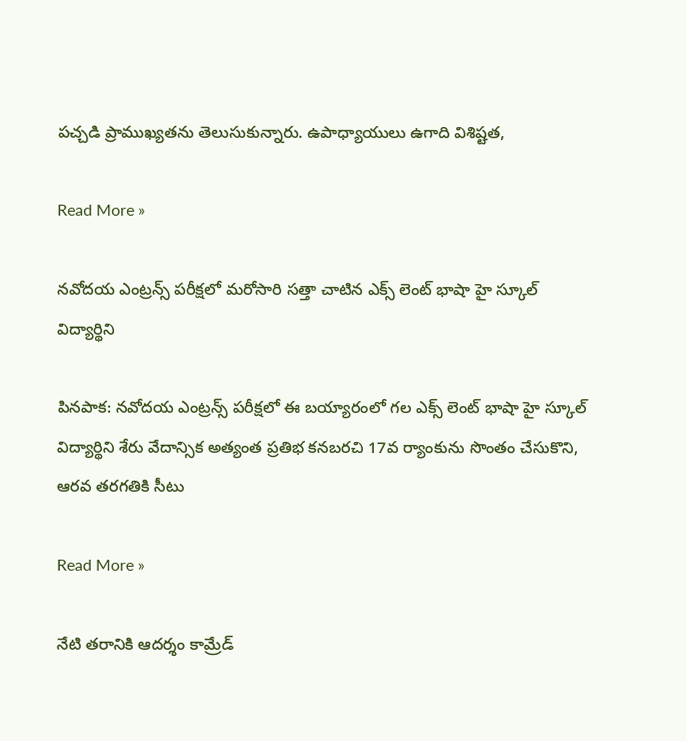పచ్చడి ప్రాముఖ్యతను తెలుసుకున్నారు. ఉపాధ్యాయులు ఉగాది విశిష్టత,

Read More »

నవోదయ ఎంట్రన్స్ పరీక్షలో మరోసారి సత్తా చాటిన ఎక్స్ లెంట్ భాషా హై స్కూల్ విద్యార్థిని

పినపాక: నవోదయ ఎంట్రన్స్ పరీక్షలో ఈ బయ్యారంలో గల ఎక్స్ లెంట్ భాషా హై స్కూల్ విద్యార్థిని శేరు వేదాన్సిక అత్యంత ప్రతిభ కనబరచి 17వ ర్యాంకును సొంతం చేసుకొని, ఆరవ తరగతికి సీటు

Read More »

నేటి తరానికి ఆదర్శం కామ్రేడ్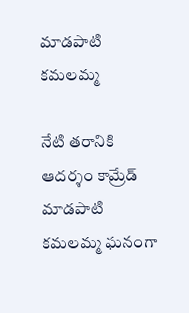మాడపాటి కమలమ్మ

నేటి తరానికి ఆదర్శం కామ్రేడ్ మాడపాటి కమలమ్మ ఘనంగా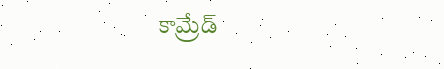కామ్రేడ్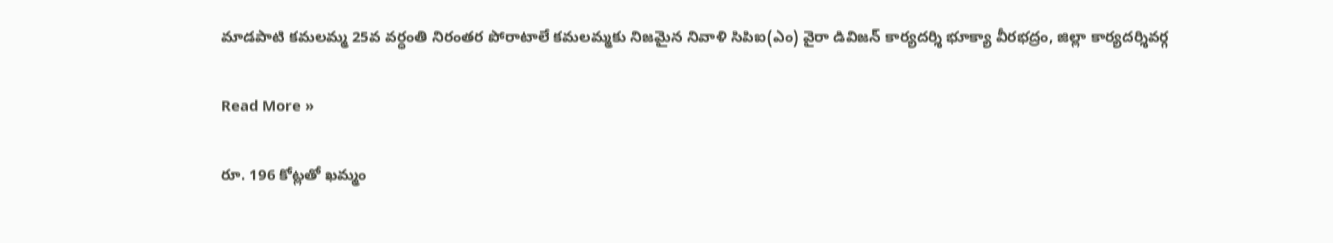మాడపాటి కమలమ్మ 25వ వర్ధంతి నిరంతర పోరాటాలే కమలమ్మకు నిజమైన నివాళి సిపిఐ(ఎం) వైరా డివిజన్ కార్యదర్శి భూక్యా వీరభద్రం, జిల్లా కార్యదర్శివర్గ

Read More »

రూ. 196 కోట్లతో ఖమ్మం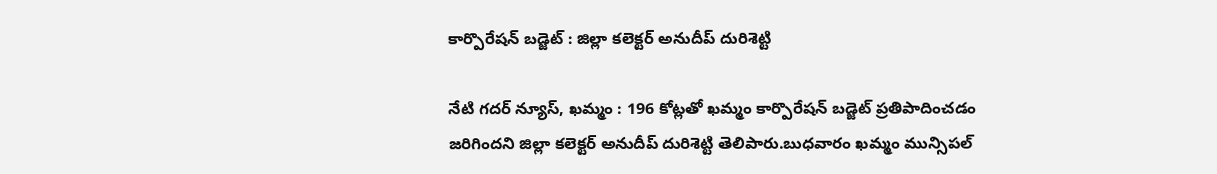కార్పొరేషన్ బడ్జెట్ : జిల్లా కలెక్టర్ అనుదీప్ దురిశెట్టి

నేటి గదర్ న్యూస్, ఖమ్మం : 196 కోట్లతో ఖమ్మం కార్పొరేషన్ బడ్జెట్ ప్రతిపాదించడం జరిగిందని జిల్లా కలెక్టర్ అనుదీప్ దురిశెట్టి తెలిపారు.బుధవారం ఖమ్మం మున్సిపల్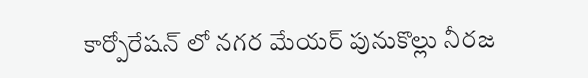కార్పోరేషన్ లో నగర మేయర్ పునుకొల్లు నీరజ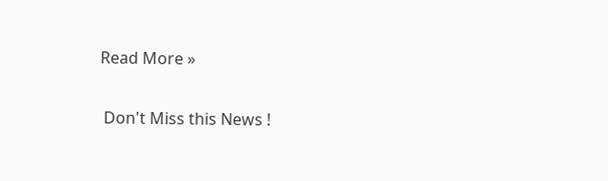Read More »

 Don't Miss this News !